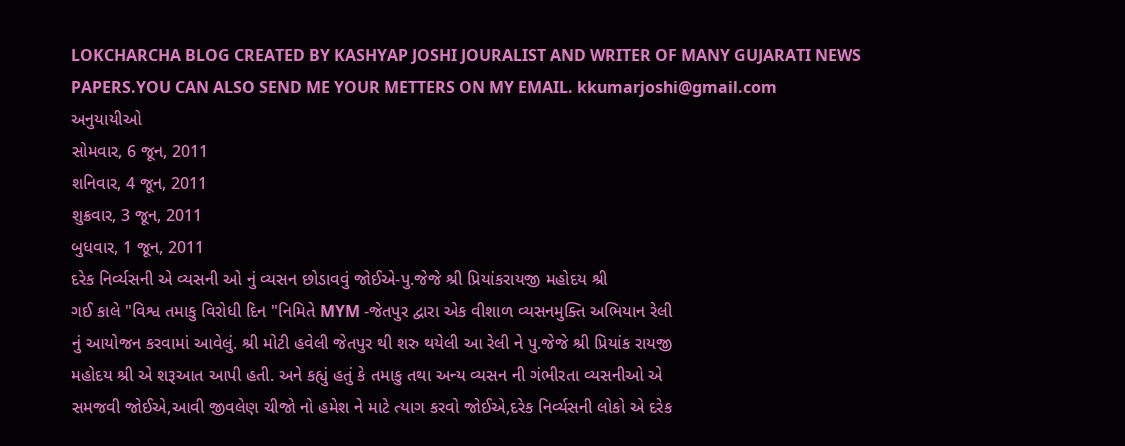LOKCHARCHA BLOG CREATED BY KASHYAP JOSHI JOURALIST AND WRITER OF MANY GUJARATI NEWS PAPERS.YOU CAN ALSO SEND ME YOUR METTERS ON MY EMAIL. kkumarjoshi@gmail.com
અનુયાયીઓ
સોમવાર, 6 જૂન, 2011
શનિવાર, 4 જૂન, 2011
શુક્રવાર, 3 જૂન, 2011
બુધવાર, 1 જૂન, 2011
દરેક નિર્વ્યસની એ વ્યસની ઓ નું વ્યસન છોડાવવું જોઈએ-પુ.જેજે શ્રી પ્રિયાંકરાયજી મહોદય શ્રી
ગઈ કાલે "વિશ્વ તમાકુ વિરોધી દિન "નિમિતે MYM -જેતપુર દ્વારા એક વીશાળ વ્યસનમુક્તિ અભિયાન રેલી
નું આયોજન કરવામાં આવેલું. શ્રી મોટી હવેલી જેતપુર થી શરુ થયેલી આ રેલી ને પુ.જેજે શ્રી પ્રિયાંક રાયજી
મહોદય શ્રી એ શરૂઆત આપી હતી. અને કહ્યું હતું કે તમાકુ તથા અન્ય વ્યસન ની ગંભીરતા વ્યસનીઓ એ
સમજવી જોઈએ,આવી જીવલેણ ચીજો નો હમેશ ને માટે ત્યાગ કરવો જોઈએ,દરેક નિર્વ્યસની લોકો એ દરેક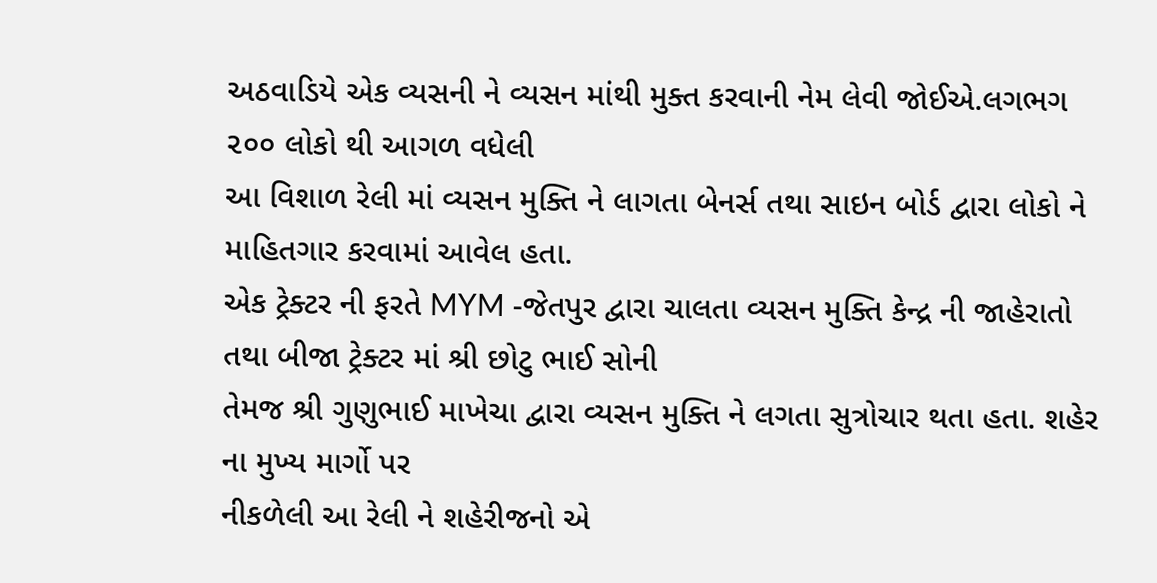અઠવાડિયે એક વ્યસની ને વ્યસન માંથી મુક્ત કરવાની નેમ લેવી જોઈએ.લગભગ ૨૦૦ લોકો થી આગળ વધેલી
આ વિશાળ રેલી માં વ્યસન મુક્તિ ને લાગતા બેનર્સ તથા સાઇન બોર્ડ દ્વારા લોકો ને માહિતગાર કરવામાં આવેલ હતા.
એક ટ્રેક્ટર ની ફરતે MYM -જેતપુર દ્વારા ચાલતા વ્યસન મુક્તિ કેન્દ્ર ની જાહેરાતો તથા બીજા ટ્રેક્ટર માં શ્રી છોટુ ભાઈ સોની
તેમજ શ્રી ગુણુભાઈ માખેચા દ્વારા વ્યસન મુક્તિ ને લગતા સુત્રોચાર થતા હતા. શહેર ના મુખ્ય માર્ગો પર
નીકળેલી આ રેલી ને શહેરીજનો એ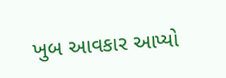ખુબ આવકાર આપ્યો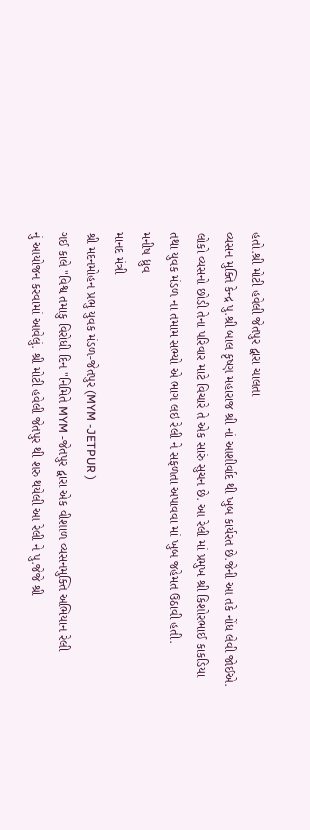હતો.શ્રી મોટી હવેલી જેતપુર દ્વારા ચાલતા
વ્યસન મુક્તિ કેન્દ્ર પુ.શ્રી બાલ કૃષ્ણ મહારાજ શ્રી નાં આશીર્વાદ થી ખુબ કાર્યરત છે.જેની આ તકે નોંધ લેવી જોઈએ.
લોકો વ્યસનો છોડી તેના પરિવાર માટે વિચારે તે એક સારું સુચન છે. આ રેલી માં પ્રમુખ શ્રી કિશોરભાઈ કાકડિયા
તથા યુવક મંડળ ના તમામ સભ્યો એ ભાગ લઇ રેલી ને સફળતા અપાવવા માં ખુબ જહેમત ઉઠાવી હતી.
મનીષ ધ્રુવ
માનદ મંત્રી
શ્રી મદનમોહન પ્રભુ યુવક મંડળ-જેતપુર (MYM -JETPUR )
ગઈ કાલે "વિશ્વ તમાકુ વિરોધી દિન "નિમિતે MYM -જેતપુર દ્વારા એક વીશાળ વ્યસનમુક્તિ અભિયાન રેલી
નું આયોજન કરવામાં આવેલું. શ્રી મોટી હવેલી જેતપુર થી શરુ થયેલી આ રેલી ને પુ.જેજે શ્રી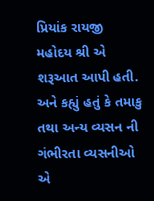પ્રિયાંક રાયજી
મહોદય શ્રી એ શરૂઆત આપી હતી. અને કહ્યું હતું કે તમાકુ તથા અન્ય વ્યસન ની ગંભીરતા વ્યસનીઓ એ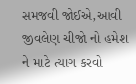સમજવી જોઈએ,આવી જીવલેણ ચીજો નો હમેશ ને માટે ત્યાગ કરવો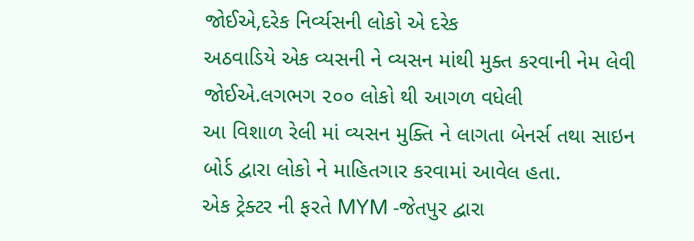જોઈએ,દરેક નિર્વ્યસની લોકો એ દરેક
અઠવાડિયે એક વ્યસની ને વ્યસન માંથી મુક્ત કરવાની નેમ લેવી જોઈએ.લગભગ ૨૦૦ લોકો થી આગળ વધેલી
આ વિશાળ રેલી માં વ્યસન મુક્તિ ને લાગતા બેનર્સ તથા સાઇન બોર્ડ દ્વારા લોકો ને માહિતગાર કરવામાં આવેલ હતા.
એક ટ્રેક્ટર ની ફરતે MYM -જેતપુર દ્વારા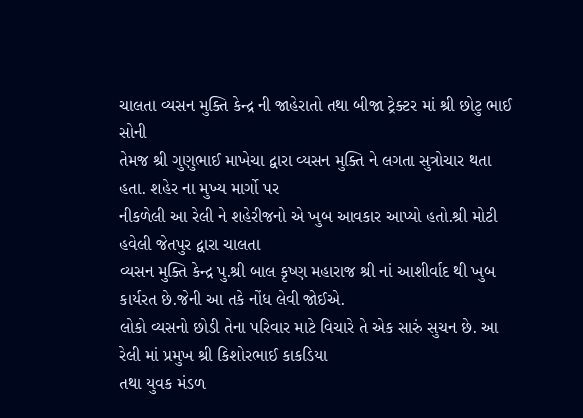ચાલતા વ્યસન મુક્તિ કેન્દ્ર ની જાહેરાતો તથા બીજા ટ્રેક્ટર માં શ્રી છોટુ ભાઈ સોની
તેમજ શ્રી ગુણુભાઈ માખેચા દ્વારા વ્યસન મુક્તિ ને લગતા સુત્રોચાર થતા હતા. શહેર ના મુખ્ય માર્ગો પર
નીકળેલી આ રેલી ને શહેરીજનો એ ખુબ આવકાર આપ્યો હતો.શ્રી મોટી હવેલી જેતપુર દ્વારા ચાલતા
વ્યસન મુક્તિ કેન્દ્ર પુ.શ્રી બાલ કૃષ્ણ મહારાજ શ્રી નાં આશીર્વાદ થી ખુબ કાર્યરત છે.જેની આ તકે નોંધ લેવી જોઈએ.
લોકો વ્યસનો છોડી તેના પરિવાર માટે વિચારે તે એક સારું સુચન છે. આ રેલી માં પ્રમુખ શ્રી કિશોરભાઈ કાકડિયા
તથા યુવક મંડળ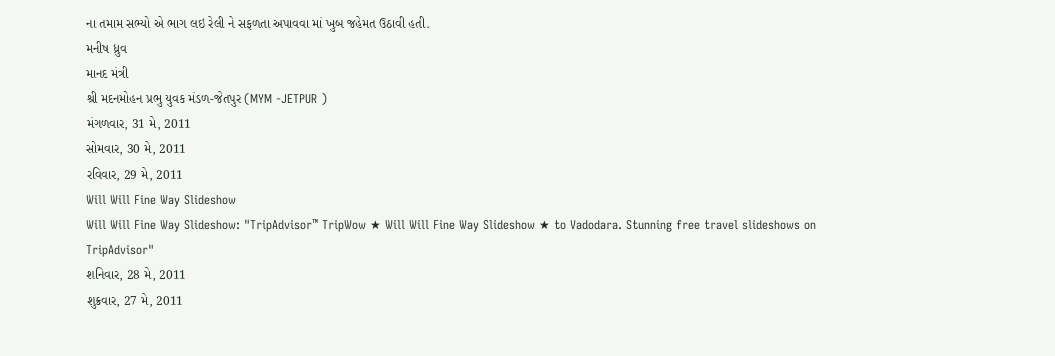ના તમામ સભ્યો એ ભાગ લઇ રેલી ને સફળતા અપાવવા માં ખુબ જહેમત ઉઠાવી હતી.
મનીષ ધ્રુવ
માનદ મંત્રી
શ્રી મદનમોહન પ્રભુ યુવક મંડળ-જેતપુર (MYM -JETPUR )
મંગળવાર, 31 મે, 2011
સોમવાર, 30 મે, 2011
રવિવાર, 29 મે, 2011
Will Will Fine Way Slideshow
Will Will Fine Way Slideshow: "TripAdvisor™ TripWow ★ Will Will Fine Way Slideshow ★ to Vadodara. Stunning free travel slideshows on TripAdvisor"
શનિવાર, 28 મે, 2011
શુક્રવાર, 27 મે, 2011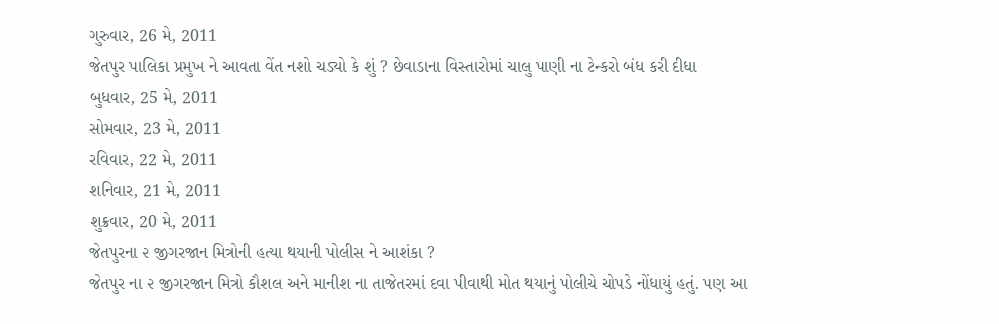ગુરુવાર, 26 મે, 2011
જેતપુર પાલિકા પ્રમુખ ને આવતા વેંત નશો ચડ્યો કે શું ? છેવાડાના વિસ્તારોમાં ચાલુ પાણી ના ટેન્કરો બંધ કરી દીધા
બુધવાર, 25 મે, 2011
સોમવાર, 23 મે, 2011
રવિવાર, 22 મે, 2011
શનિવાર, 21 મે, 2011
શુક્રવાર, 20 મે, 2011
જેતપુરના ૨ જીગરજાન મિત્રોની હત્યા થયાની પોલીસ ને આશંકા ?
જેતપુર ના ૨ જીગરજાન મિત્રો કૌશલ અને માનીશ ના તાજેતરમાં દવા પીવાથી મોત થયાનું પોલીચે ચોપડે નોંધાયું હતું. પણ આ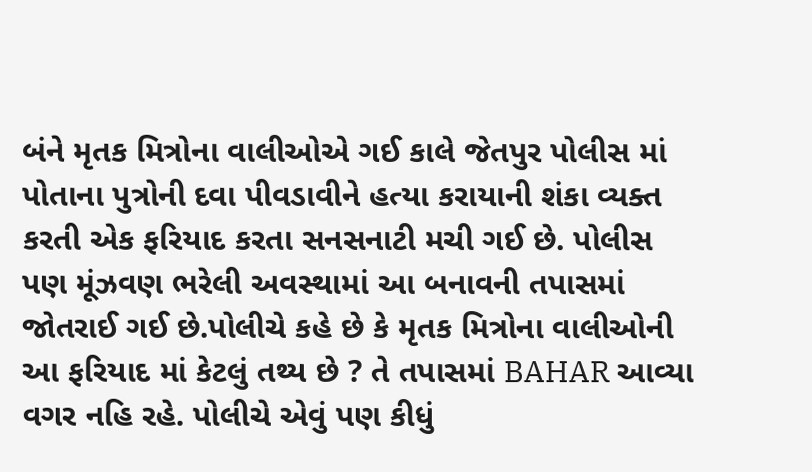બંને મૃતક મિત્રોના વાલીઓએ ગઈ કાલે જેતપુર પોલીસ માં પોતાના પુત્રોની દવા પીવડાવીને હત્યા કરાયાની શંકા વ્યક્ત કરતી એક ફરિયાદ કરતા સનસનાટી મચી ગઈ છે. પોલીસ પણ મૂંઝવણ ભરેલી અવસ્થામાં આ બનાવની તપાસમાં જોતરાઈ ગઈ છે.પોલીચે કહે છે કે મૃતક મિત્રોના વાલીઓની આ ફરિયાદ માં કેટલું તથ્ય છે ? તે તપાસમાં BAHAR આવ્યા વગર નહિ રહે. પોલીચે એવું પણ કીધું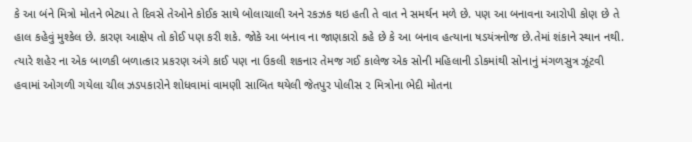કે આ બંને મિત્રો મોતને ભેટ્યા તે દિવસે તેઓને કોઈક સાથે બોલાચાલી અને રકઝક થઇ હતી તે વાત ને સમર્થન મળે છે. પણ આ બનાવના આરોપી કોણ છે તે હાલ કહેવું મુશ્કેલ છે. કારણ આક્ષેપ તો કોઈ પણ કરી શકે. જોકે આ બનાવ ના જાણકારો કહે છે કે આ બનાવ હત્યાના ષડયંત્રનોજ છે.તેમાં શંકાને સ્થાન નથી. ત્યારે શહેર ના એક બાળકી બળાત્કાર પ્રકરણ અંગે કાઈ પણ ના ઉકલી શકનાર તેમજ ગઈ કાલેજ એક સોની મહિલાની ડોકમાંથી સોનાનું મંગળસુત્ર ઝૂંટવી હવામાં ઓગળી ગયેલા ચીલ ઝડપકારોને શોધવામાં વામણી સાબિત થયેલી જેતપુર પોલીસ ૨ મિત્રોના ભેદી મોતના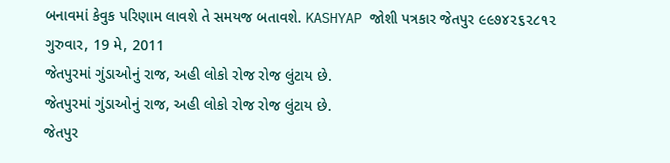બનાવમાં કેવુક પરિણામ લાવશે તે સમયજ બતાવશે. KASHYAP જોશી પત્રકાર જેતપુર ૯૯૭૪૨૬૨૮૧૨
ગુરુવાર, 19 મે, 2011
જેતપુરમાં ગુંડાઓનું રાજ, અહી લોકો રોજ રોજ લુંટાય છે.
જેતપુરમાં ગુંડાઓનું રાજ, અહી લોકો રોજ રોજ લુંટાય છે.
જેતપુર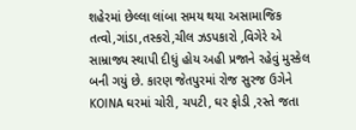શહેરમાં છેલ્લા લાંબા સમય થયા અસામાજિક તત્વો,ગાંડા,તસ્કરો,ચીલ ઝડપકારો ,વિગેરે એ સામ્રાજ્ય સ્થાપી દીધું હોય અહી પ્રજાને રહેવું મુસ્કેલ બની ગયું છે. કારણ જેતપુરમાં રોજ સુરજ ઉગેને KOINA ઘરમાં ચોરી, ચપટી, ઘર ફોડી ,રસ્તે જતા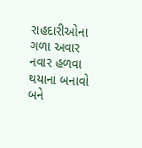રાહદારીઓના ગળા અવાર નવાર હળવા થયાના બનાવો બને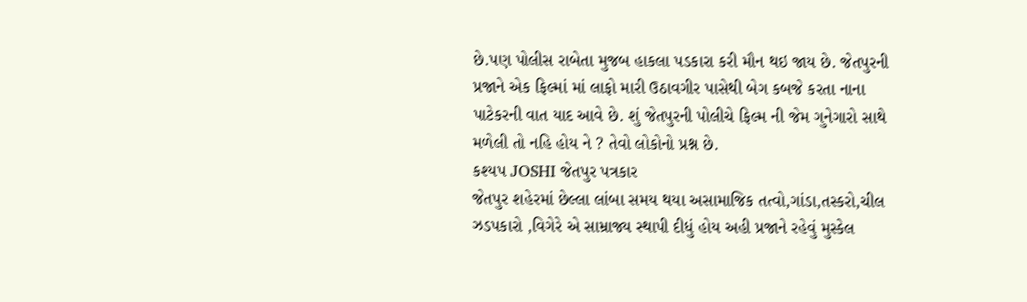છે.પણ પોલીસ રાબેતા મુજબ હાકલા પડકારા કરી મૌન થઇ જાય છે. જેતપુરની પ્રજાને એક ફિલ્માં માં લાફો મારી ઉઠાવગીર પાસેથી બેગ કબજે કરતા નાના પાટેકરની વાત યાદ આવે છે. શું જેતપુરની પોલીચે ફિલ્મ ની જેમ ગુનેગારો સાથે મળેલી તો નહિ હોય ને ? તેવો લોકોનો પ્રશ્ન છે.
કશ્યપ JOSHI જેતપુર પત્રકાર
જેતપુર શહેરમાં છેલ્લા લાંબા સમય થયા અસામાજિક તત્વો,ગાંડા,તસ્કરો,ચીલ ઝડપકારો ,વિગેરે એ સામ્રાજ્ય સ્થાપી દીધું હોય અહી પ્રજાને રહેવું મુસ્કેલ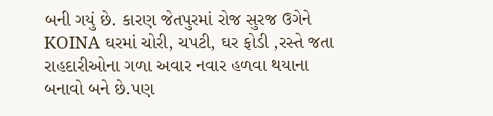બની ગયું છે. કારણ જેતપુરમાં રોજ સુરજ ઉગેને KOINA ઘરમાં ચોરી, ચપટી, ઘર ફોડી ,રસ્તે જતા રાહદારીઓના ગળા અવાર નવાર હળવા થયાના બનાવો બને છે.પણ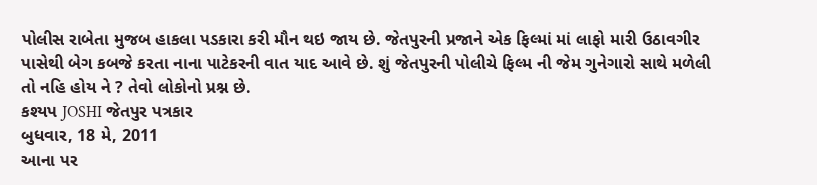પોલીસ રાબેતા મુજબ હાકલા પડકારા કરી મૌન થઇ જાય છે. જેતપુરની પ્રજાને એક ફિલ્માં માં લાફો મારી ઉઠાવગીર પાસેથી બેગ કબજે કરતા નાના પાટેકરની વાત યાદ આવે છે. શું જેતપુરની પોલીચે ફિલ્મ ની જેમ ગુનેગારો સાથે મળેલી તો નહિ હોય ને ? તેવો લોકોનો પ્રશ્ન છે.
કશ્યપ JOSHI જેતપુર પત્રકાર
બુધવાર, 18 મે, 2011
આના પર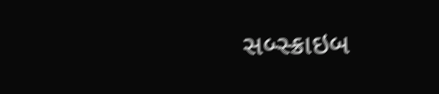સબ્સ્ક્રાઇબ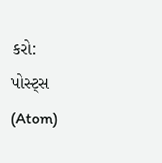કરો:
પોસ્ટ્સ (Atom)